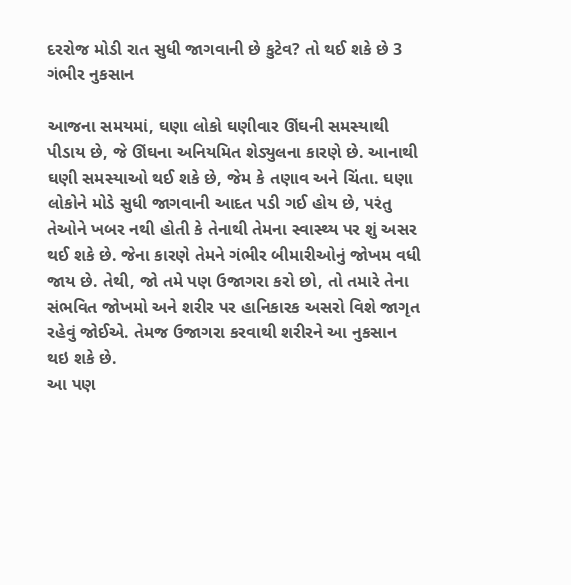દરરોજ મોડી રાત સુધી જાગવાની છે કુટેવ? તો થઈ શકે છે 3 ગંભીર નુકસાન

આજના સમયમાં, ઘણા લોકો ઘણીવાર ઊંઘની સમસ્યાથી પીડાય છે, જે ઊંઘના અનિયમિત શેડ્યુલના કારણે છે. આનાથી ઘણી સમસ્યાઓ થઈ શકે છે, જેમ કે તણાવ અને ચિંતા. ઘણા લોકોને મોડે સુધી જાગવાની આદત પડી ગઈ હોય છે, પરંતુ તેઓને ખબર નથી હોતી કે તેનાથી તેમના સ્વાસ્થ્ય પર શું અસર થઈ શકે છે. જેના કારણે તેમને ગંભીર બીમારીઓનું જોખમ વધી જાય છે. તેથી, જો તમે પણ ઉજાગરા કરો છો, તો તમારે તેના સંભવિત જોખમો અને શરીર પર હાનિકારક અસરો વિશે જાગૃત રહેવું જોઈએ. તેમજ ઉજાગરા કરવાથી શરીરને આ નુકસાન થઇ શકે છે.
આ પણ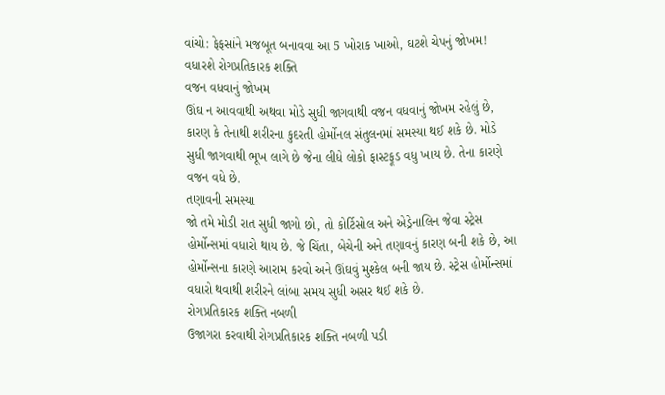વાંચો: ફેફસાંને મજબૂત બનાવવા આ 5 ખોરાક ખાઓ, ઘટશે ચેપનું જોખમ! વધારશે રોગપ્રતિકારક શક્તિ
વજન વધવાનું જોખમ
ઊંઘ ન આવવાથી અથવા મોડે સુધી જાગવાથી વજન વધવાનું જોખમ રહેલું છે, કારણ કે તેનાથી શરીરના કુદરતી હોર્મોનલ સંતુલનમાં સમસ્યા થઈ શકે છે. મોડે સુધી જાગવાથી ભૂખ લાગે છે જેના લીધે લોકો ફાસ્ટફૂડ વધુ ખાય છે. તેના કારણે વજન વધે છે.
તણાવની સમસ્યા
જો તમે મોડી રાત સુધી જાગો છો, તો કોર્ટિસોલ અને એડ્રેનાલિન જેવા સ્ટ્રેસ હોર્મોન્સમાં વધારો થાય છે. જે ચિંતા, બેચેની અને તણાવનું કારણ બની શકે છે, આ હોર્મોન્સના કારણે આરામ કરવો અને ઊંઘવું મુશ્કેલ બની જાય છે. સ્ટ્રેસ હોર્મોન્સમાં વધારો થવાથી શરીરને લાંબા સમય સુધી અસર થઈ શકે છે.
રોગપ્રતિકારક શક્તિ નબળી
ઉજાગરા કરવાથી રોગપ્રતિકારક શક્તિ નબળી પડી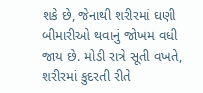શકે છે, જેનાથી શરીરમાં ઘણી બીમારીઓ થવાનું જોખમ વધી જાય છે. મોડી રાત્રે સૂતી વખતે, શરીરમાં કુદરતી રીતે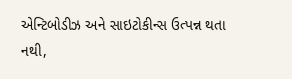એન્ટિબોડીઝ અને સાઇટોકીન્સ ઉત્પન્ન થતા નથી,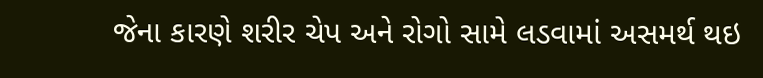જેના કારણે શરીર ચેપ અને રોગો સામે લડવામાં અસમર્થ થઇ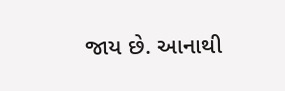જાય છે. આનાથી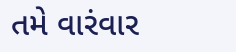તમે વારંવાર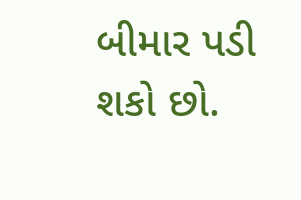બીમાર પડી શકો છો.